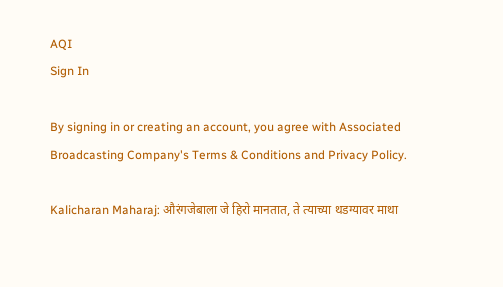AQI
Sign In

By signing in or creating an account, you agree with Associated Broadcasting Company's Terms & Conditions and Privacy Policy.

Kalicharan Maharaj: औरंगजेबाला जे हिरो मानतात, ते त्याच्या थडग्यावर माथा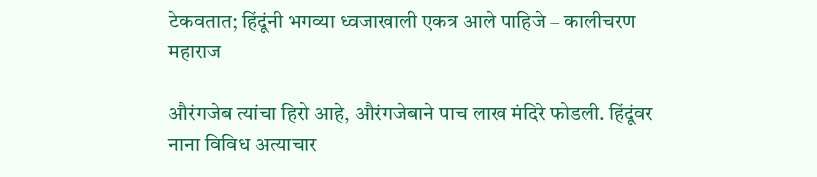टेकवतात; हिंदूंनी भगव्या ध्वजाखाली एकत्र आले पाहिजे – कालीचरण महाराज

औरंगजेब त्यांचा हिरो आहे, औरंगजेबाने पाच लाख मंदिरे फोडली. हिंदूंवर नाना विविध अत्याचार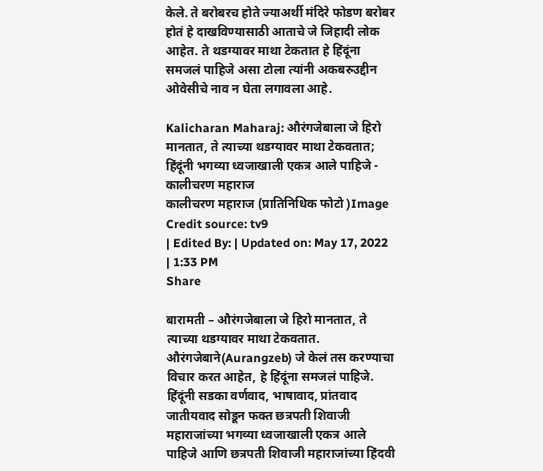केले. ते बरोबरच होते ज्याअर्थी मंदिरे फोडण बरोबर होतं हे दाखविण्यासाठी आताचे जे जिहादी लोक आहेत. ते थडग्यावर माथा टेकतात हे हिंदूंना समजलं पाहिजे असा टोला त्यांनी अकबरुउद्दीन ओवेसीचे नाव न घेता लगावला आहे.

Kalicharan Maharaj: औरंगजेबाला जे हिरो मानतात, ते त्याच्या थडग्यावर माथा टेकवतात; हिंदूंनी भगव्या ध्वजाखाली एकत्र आले पाहिजे - कालीचरण महाराज
कालीचरण महाराज (प्रातिनिधिक फोटो )Image Credit source: tv9
| Edited By: | Updated on: May 17, 2022 | 1:33 PM
Share

बारामती – औरंगजेबाला जे हिरो मानतात, ते त्याच्या थडग्यावर माथा टेकवतात. औरंगजेबाने(Aurangzeb) जे केलं तस करण्याचा विचार करत आहेत, हे हिंदूंना समजलं पाहिजे. हिंदूंनी सडका वर्णवाद, भाषावाद, प्रांतवाद जातीयवाद सोडून फक्त छत्रपती शिवाजी महाराजांच्या भगव्या ध्वजाखाली एकत्र आले पाहिजे आणि छत्रपती शिवाजी महाराजांच्या हिंदवी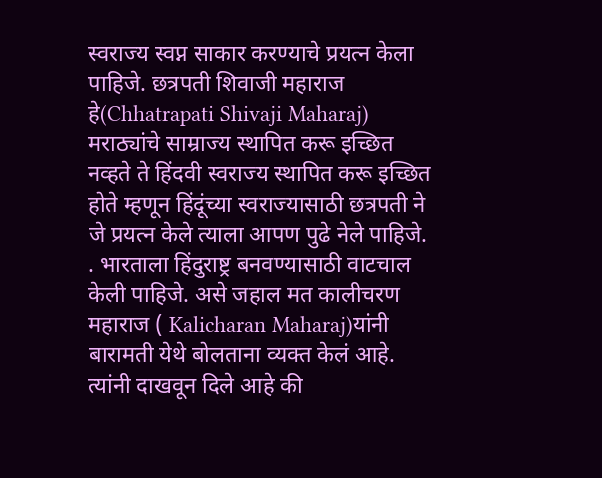स्वराज्य स्वप्न साकार करण्याचे प्रयत्न केला पाहिजे. छत्रपती शिवाजी महाराज हे(Chhatrapati Shivaji Maharaj)  मराठ्यांचे साम्राज्य स्थापित करू इच्छित नव्हते ते हिंदवी स्वराज्य स्थापित करू इच्छित होते म्हणून हिंदूंच्या स्वराज्यासाठी छत्रपती ने जे प्रयत्न केले त्याला आपण पुढे नेले पाहिजे. . भारताला हिंदुराष्ट्र बनवण्यासाठी वाटचाल केली पाहिजे. असे जहाल मत कालीचरण महाराज ( Kalicharan Maharaj)यांनी बारामती येथे बोलताना व्यक्त केलं आहे. त्यांनी दाखवून दिले आहे की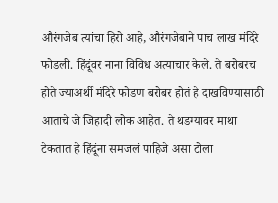औरंगजेब त्यांचा हिरो आहे, औरंगजेबाने पाच लाख मंदिरे फोडली. हिंदूंवर नाना विविध अत्याचार केले. ते बरोबरच होते ज्याअर्थी मंदिरे फोडण बरोबर होतं हे दाखविण्यासाठी आताचे जे जिहादी लोक आहेत. ते थडग्यावर माथा टेकतात हे हिंदूंना समजलं पाहिजे असा टोला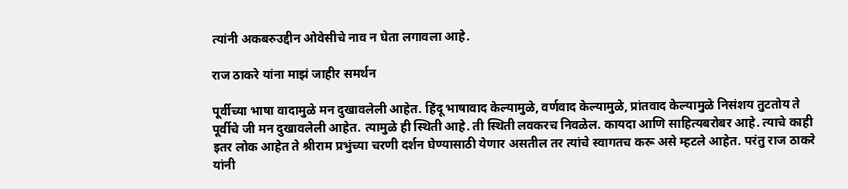त्यांनी अकबरुउद्दीन ओवेसीचे नाव न घेता लगावला आहे.

राज ठाकरे यांना माझं जाहीर समर्थन

पूर्वीच्या भाषा वादामुळे मन दुखावलेली आहेत. हिंदू भाषावाद केल्यामुळे, वर्णवाद केल्यामुळे, प्रांतवाद केल्यामुळे निसंशय तुटतोय ते पूर्वीचे जी मन दुखावलेली आहेत. त्यामुळे ही स्थिती आहे. ती स्थिती लवकरच निवळेल. कायदा आणि साहित्यबरोबर आहे. त्याचे काही इतर लोक आहेत ते श्रीराम प्रभुंच्या चरणी दर्शन घेण्यासाठी येणार असतील तर त्यांचे स्वागतच करू असे म्हटले आहेत. परंतु राज ठाकरे यांनी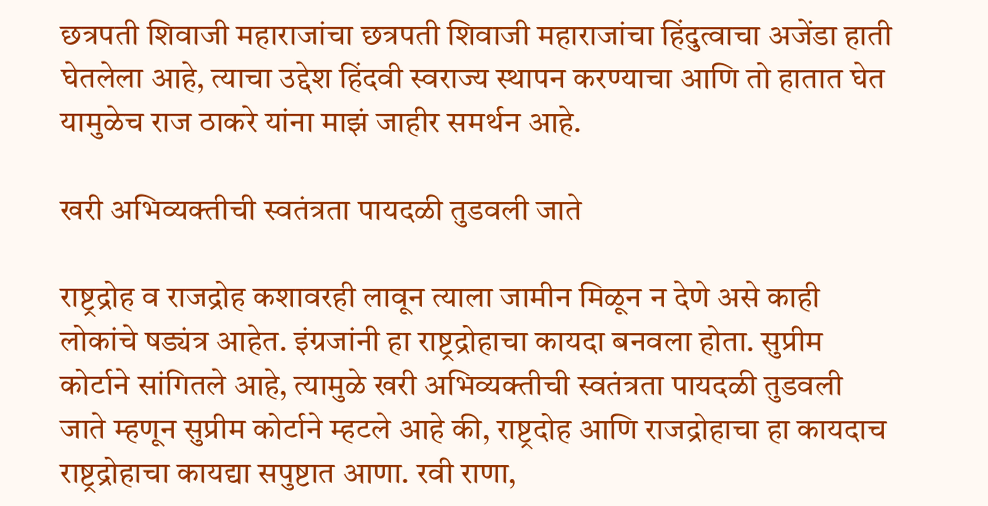छत्रपती शिवाजी महाराजांचा छत्रपती शिवाजी महाराजांचा हिंदुत्वाचा अजेंडा हाती घेतलेला आहे, त्याचा उद्देश हिंदवी स्वराज्य स्थापन करण्याचा आणि तो हातात घेत यामुळेच राज ठाकरे यांना माझं जाहीर समर्थन आहे.

खरी अभिव्यक्तीची स्वतंत्रता पायदळी तुडवली जाते

राष्ट्रद्रोह व राजद्रोह कशावरही लावून त्याला जामीन मिळून न देणे असे काही लोकांचे षड्यंत्र आहेत. इंग्रजांनी हा राष्ट्रद्रोहाचा कायदा बनवला होता. सुप्रीम कोर्टाने सांगितले आहे, त्यामुळे खरी अभिव्यक्तीची स्वतंत्रता पायदळी तुडवली जाते म्हणून सुप्रीम कोर्टाने म्हटले आहे की, राष्ट्रदोह आणि राजद्रोहाचा हा कायदाच राष्ट्रद्रोहाचा कायद्या सपुष्टात आणा. रवी राणा,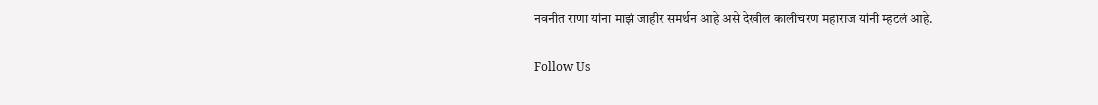नवनीत राणा यांना माझं जाहीर समर्थन आहे असे देखील कालीचरण महाराज यांनी म्हटलं आहे.

Follow Us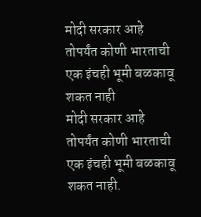मोदी सरकार आहे तोपर्यंत कोणी भारताची एक इंचही भूमी बळकावू शकत नाही
मोदी सरकार आहे तोपर्यंत कोणी भारताची एक इंचही भूमी बळकावू शकत नाही.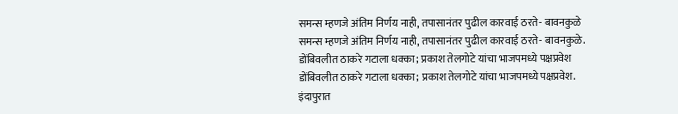समन्स म्हणजे अंतिम निर्णय नाही, तपासानंतर पुढील कारवाई ठरते- बावनकुळे
समन्स म्हणजे अंतिम निर्णय नाही, तपासानंतर पुढील कारवाई ठरते- बावनकुळे.
डोंबिवलीत ठाकरे गटाला धक्का; प्रकाश तेलगोटे यांचा भाजपमध्ये पक्षप्रवेश
डोंबिवलीत ठाकरे गटाला धक्का; प्रकाश तेलगोटे यांचा भाजपमध्ये पक्षप्रवेश.
इंदापुरात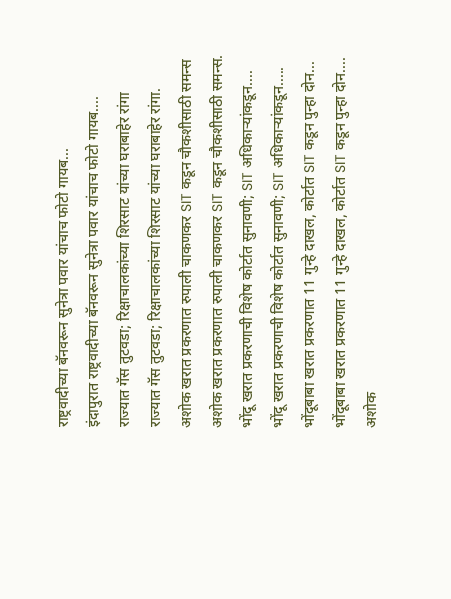राष्ट्रवादीच्या बॅनवरून सुनेत्रा पवार यांचाच फोटो गायब...
इंदापुरात राष्ट्रवादीच्या बॅनवरून सुनेत्रा पवार यांचाच फोटो गायब....
राज्यात गॅस तुटवडा; रिक्षाचालकांच्या शिरसाट यांच्या घराबाहेर रांगा
राज्यात गॅस तुटवडा; रिक्षाचालकांच्या शिरसाट यांच्या घराबाहेर रांगा.
अशोक खरात प्रकरणात रुपाली चाकणकर SIT कडून चौकशीसाठी समन्स
अशोक खरात प्रकरणात रुपाली चाकणकर SIT कडून चौकशीसाठी समन्स.
भोंदू खरात प्रकरणाची विशेष कोर्टात सुनावणी; SIT अधिकाऱ्यांकडून....
भोंदू खरात प्रकरणाची विशेष कोर्टात सुनावणी; SIT अधिकाऱ्यांकडून.....
भोंदूबाबा खरात प्रकरणात 11 गुन्हे दाखल, कोर्टात SIT कडून पुन्हा दोन...
भोंदूबाबा खरात प्रकरणात 11 गुन्हे दाखल, कोर्टात SIT कडून पुन्हा दोन....
अशोक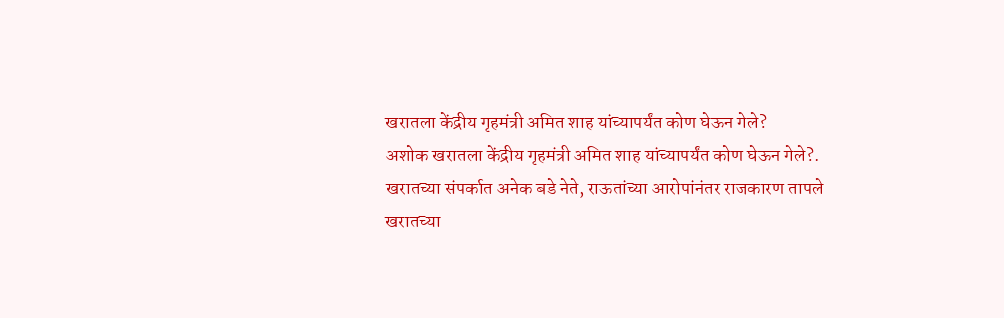खरातला केंद्रीय गृहमंत्री अमित शाह यांच्यापर्यंत कोण घेऊन गेले?
अशोक खरातला केंद्रीय गृहमंत्री अमित शाह यांच्यापर्यंत कोण घेऊन गेले?.
खरातच्या संपर्कात अनेक बडे नेते, राऊतांच्या आरोपांनंतर राजकारण तापले
खरातच्या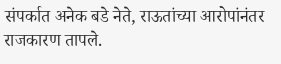संपर्कात अनेक बडे नेते, राऊतांच्या आरोपांनंतर राजकारण तापले.